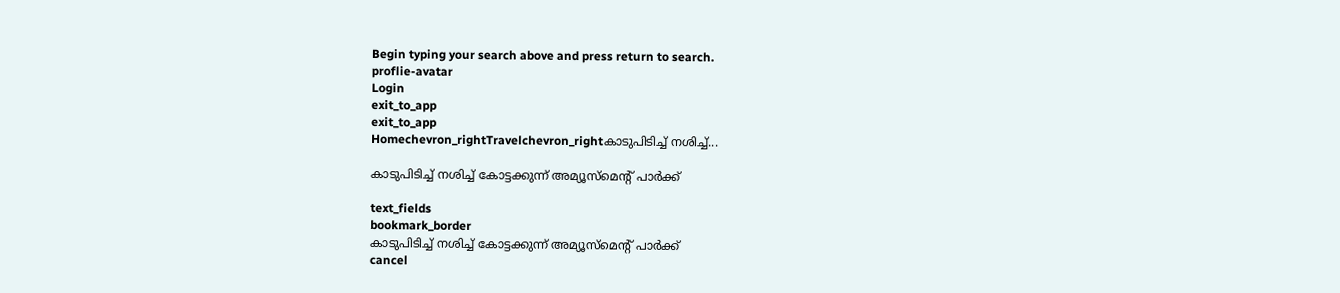Begin typing your search above and press return to search.
proflie-avatar
Login
exit_to_app
exit_to_app
Homechevron_rightTravelchevron_rightകാടുപിടിച്ച് നശിച്ച്...

കാടുപിടിച്ച് നശിച്ച് കോട്ടക്കുന്ന് അമ്യൂസ്മെന്റ് പാർക്ക്

text_fields
bookmark_border
കാടുപിടിച്ച് നശിച്ച് കോട്ടക്കുന്ന് അമ്യൂസ്മെന്റ് പാർക്ക്
cancel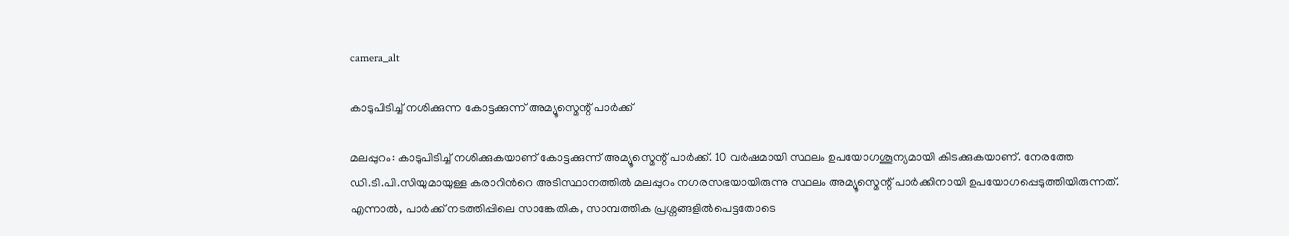camera_alt

കാടുപിടിച്ച് നശിക്കുന്ന കോട്ടക്കുന്ന് അമ്യൂസ്മെന്റ് പാർക്ക്

മലപ്പുറം: കാടുപിടിച്ച് നശിക്കുകയാണ് കോട്ടക്കുന്ന് അമ്യൂസ്മെന്റ് പാർക്ക്. 10 വർഷമായി സ്ഥലം ഉപയോഗശൂന്യമായി കിടക്കുകയാണ്. നേരത്തേ ഡി.ടി.പി.സിയുമായുള്ള കരാറിന്‍റെ അടിസ്ഥാനത്തിൽ മലപ്പുറം നഗരസഭയായിരുന്നു സ്ഥലം അമ്യൂസ്മെന്റ് പാർക്കിനായി ഉപയോഗപ്പെടുത്തിയിരുന്നത്. എന്നാൽ, പാർക്ക് നടത്തിപ്പിലെ സാങ്കേതിക, സാമ്പത്തിക പ്രശ്നങ്ങളിൽപെട്ടതോടെ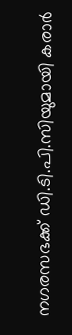നഗരസഭക്ക് ഡി.ടി.പി.സിയുമായി കരാർ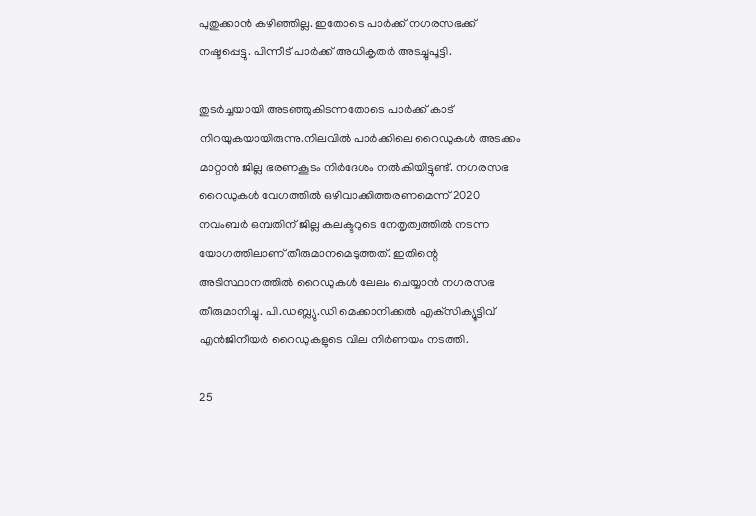പുതുക്കാൻ കഴിഞ്ഞില്ല. ഇതോടെ പാർക്ക് നഗരസഭക്ക് നഷ്ടപ്പെട്ടു. പിന്നീട് പാർക്ക് അധികൃതർ അടച്ചുപൂട്ടി.

തുടർച്ചയായി അടഞ്ഞുകിടന്നതോടെ പാർക്ക് കാട് നിറയുകയായിരുന്നു.നിലവിൽ പാർക്കിലെ റൈഡുകൾ അടക്കം മാറ്റാൻ ജില്ല ഭരണകൂടം നിർദേശം നൽകിയിട്ടുണ്ട്. നഗരസഭ റൈഡുകള്‍ വേഗത്തില്‍ ഒഴിവാക്കിത്തരണമെന്ന് 2020 നവംബര്‍ ഒമ്പതിന് ജില്ല കലക്ടറുടെ നേതൃത്വത്തില്‍ നടന്ന യോഗത്തിലാണ് തീരുമാനമെടുത്തത്. ഇതിന്റെ അടിസ്ഥാനത്തിൽ റൈഡുകൾ ലേലം ചെയ്യാൻ നഗരസഭ തീരുമാനിച്ചു. പി.ഡബ്ല്യു.ഡി മെക്കാനിക്കല്‍ എക്‌സിക്യൂട്ടിവ് എന്‍ജിനീയര്‍ റൈഡുകളുടെ വില നിര്‍ണയം നടത്തി.

25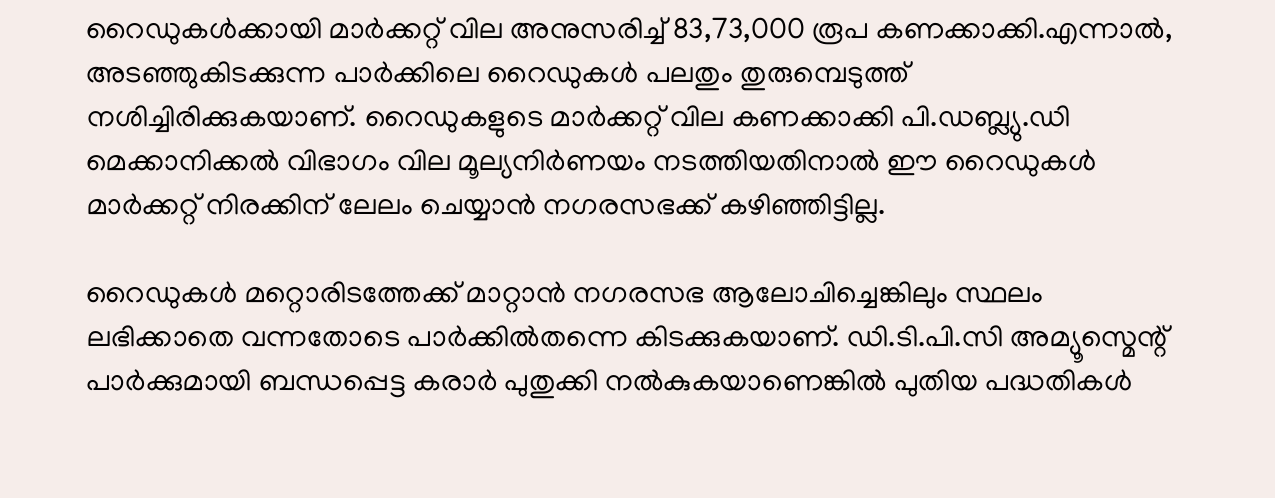റൈഡുകള്‍ക്കായി മാര്‍ക്കറ്റ് വില അനുസരിച്ച് 83,73,000 രൂപ കണക്കാക്കി.എന്നാല്‍, അടഞ്ഞുകിടക്കുന്ന പാര്‍ക്കിലെ റൈഡുകള്‍ പലതും തുരുമ്പെടുത്ത് നശിച്ചിരിക്കുകയാണ്. റൈഡുകളുടെ മാര്‍ക്കറ്റ് വില കണക്കാക്കി പി.ഡബ്ല്യു.ഡി മെക്കാനിക്കല്‍ വിഭാഗം വില മൂല്യനിര്‍ണയം നടത്തിയതിനാല്‍ ഈ റൈഡുകള്‍ മാര്‍ക്കറ്റ് നിരക്കിന് ലേലം ചെയ്യാൻ നഗരസഭക്ക് കഴിഞ്ഞിട്ടില്ല.

റൈഡുകൾ മറ്റൊരിടത്തേക്ക് മാറ്റാൻ നഗരസഭ ആലോചിച്ചെങ്കിലും സ്ഥലം ലഭിക്കാതെ വന്നതോടെ പാർക്കിൽതന്നെ കിടക്കുകയാണ്. ഡി.ടി.പി.സി അമ്യൂസ്മെന്റ് പാർക്കുമായി ബന്ധപ്പെട്ട കരാർ പുതുക്കി നൽകുകയാണെങ്കിൽ പുതിയ പദ്ധതികൾ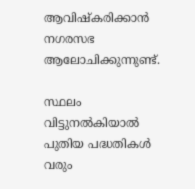ആവിഷ്കരിക്കാൻ നഗരസഭ ആലോചിക്കുന്നുണ്ട്.

സ്ഥലം വിട്ടുനൽകിയാൽ പുതിയ പദ്ധതികൾ വരും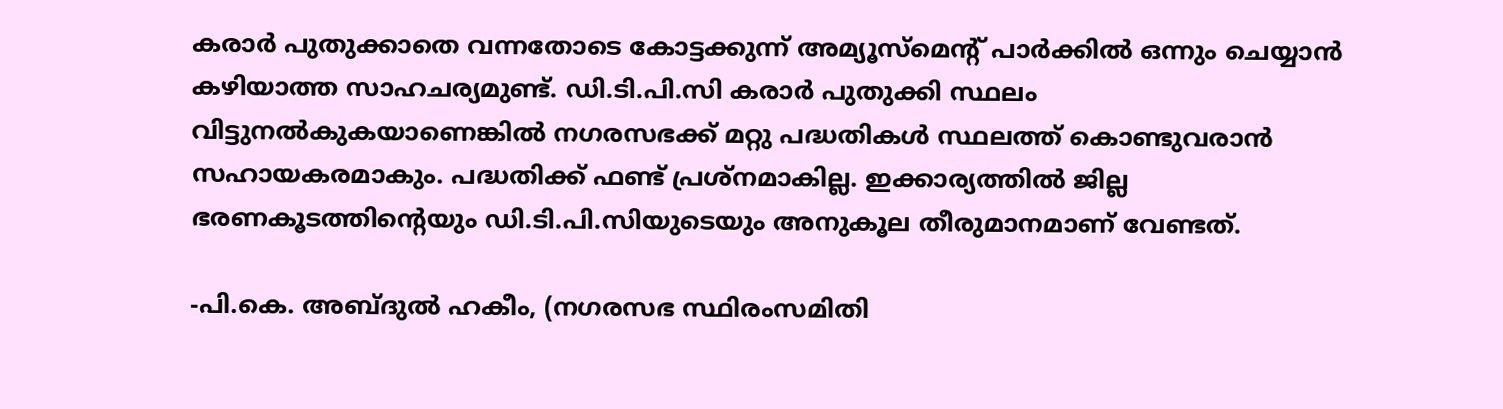കരാർ പുതുക്കാതെ വന്നതോടെ കോട്ടക്കുന്ന് അമ്യൂസ്മെന്റ് പാർക്കിൽ ഒന്നും ചെയ്യാൻ കഴിയാത്ത സാഹചര്യമുണ്ട്. ഡി.ടി.പി.സി കരാർ പുതുക്കി സ്ഥലം വിട്ടുനൽകുകയാണെങ്കിൽ നഗരസഭക്ക് മറ്റു പദ്ധതികൾ സ്ഥലത്ത് കൊണ്ടുവരാൻ സഹായകരമാകും. പദ്ധതിക്ക് ഫണ്ട് പ്രശ്നമാകില്ല. ഇക്കാര്യത്തിൽ ജില്ല ഭരണകൂടത്തിന്‍റെയും ഡി.ടി.പി.സിയുടെയും അനുകൂല തീരുമാനമാണ് വേണ്ടത്.

-പി.കെ. അബ്ദുൽ ഹകീം, (നഗരസഭ സ്ഥിരംസമിതി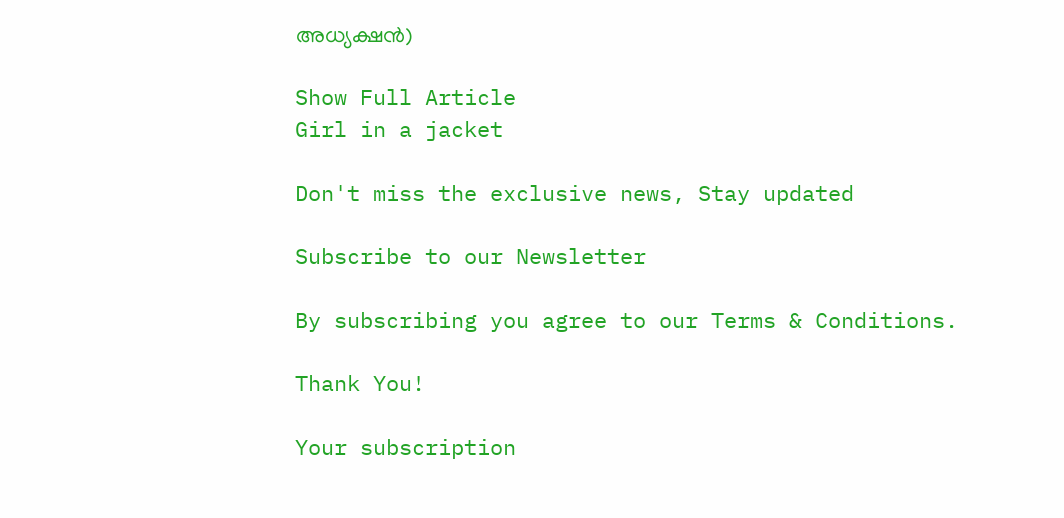അധ്യക്ഷൻ)

Show Full Article
Girl in a jacket

Don't miss the exclusive news, Stay updated

Subscribe to our Newsletter

By subscribing you agree to our Terms & Conditions.

Thank You!

Your subscription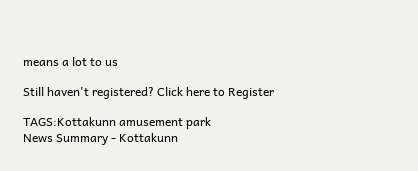means a lot to us

Still haven't registered? Click here to Register

TAGS:Kottakunn amusement park
News Summary - Kottakunn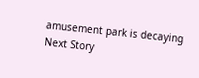amusement park is decaying
Next Story